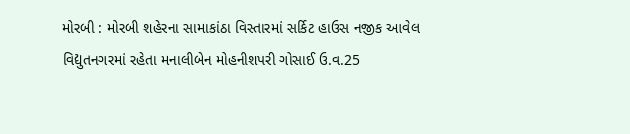મોરબી : મોરબી શહેરના સામાકાંઠા વિસ્તારમાં સર્કિટ હાઉસ નજીક આવેલ વિદ્યુતનગરમાં રહેતા મનાલીબેન મોહનીશપરી ગોસાઈ ઉ.વ.25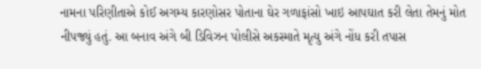નામના પરિણીતાએ કોઈ અગમ્ય કારણોસર પોતાના ઘેર ગળાફાંસો ખાઇ આપઘાત કરી લેતા તેમનું મોત નીપજ્યું હતું. આ બનાવ અંગે બી ડિવિઝન પોલીસે અકસ્માતે મૃત્યુ અંગે નોંધ કરી તપાસ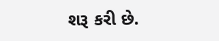શરૂ કરી છે.